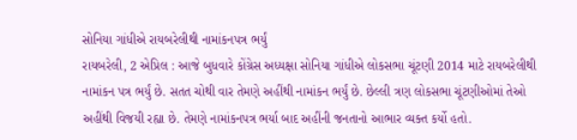સોનિયા ગાંધીએ રાયબરેલીથી નામાંકનપત્ર ભર્યું
રાયબરેલી, 2 એપ્રિલ : આજે બુધવારે કોંગ્રેસ અધ્યક્ષા સોનિયા ગાંધીએ લોકસભા ચૂંટણી 2014 માટે રાયબરેલીથી નામાંકન પત્ર ભર્યું છે. સતત ચોથી વાર તેમણે અહીંથી નામાંકન ભર્યું છે. છેલ્લી ત્રણ લોકસભા ચૂંટણીઓમાં તેઓ અહીંથી વિજયી રહ્યા છે. તેમણે નામાંકનપત્ર ભર્યા બાદ અહીંની જનતાનો આભાર વ્યક્ત કર્યો હતો.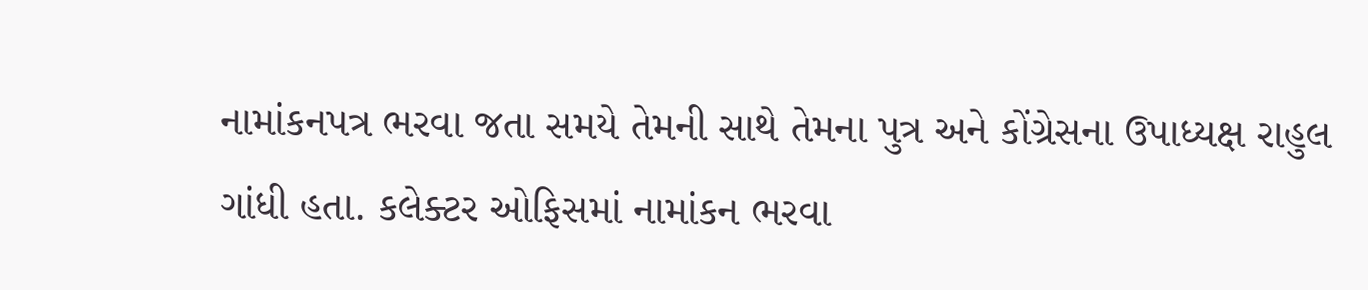નામાંકનપત્ર ભરવા જતા સમયે તેમની સાથે તેમના પુત્ર અને કોંગ્રેસના ઉપાધ્યક્ષ રાહુલ ગાંધી હતા. કલેક્ટર ઓફિસમાં નામાંકન ભરવા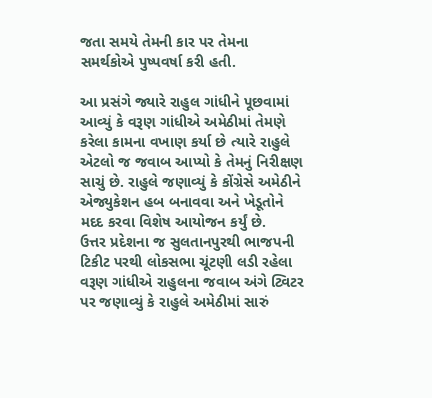જતા સમયે તેમની કાર પર તેમના સમર્થકોએ પુષ્પવર્ષા કરી હતી.

આ પ્રસંગે જ્યારે રાહુલ ગાંધીને પૂછવામાં આવ્યું કે વરૂણ ગાંધીએ અમેઠીમાં તેમણે કરેલા કામના વખાણ કર્યા છે ત્યારે રાહુલે એટલો જ જવાબ આપ્યો કે તેમનું નિરીક્ષણ સાચું છે. રાહુલે જણાવ્યું કે કોંગ્રેસે અમેઠીને એજ્યુકેશન હબ બનાવવા અને ખેડૂતોને મદદ કરવા વિશેષ આયોજન કર્યું છે.
ઉત્તર પ્રદેશના જ સુલતાનપુરથી ભાજપની ટિકીટ પરથી લોકસભા ચૂંટણી લડી રહેલા વરૂણ ગાંધીએ રાહુલના જવાબ અંગે ટ્વિટર પર જણાવ્યું કે રાહુલે અમેઠીમાં સારું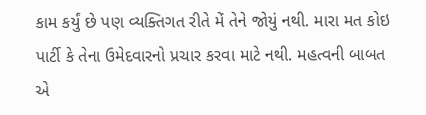કામ કર્યું છે પણ વ્યક્તિગત રીતે મેં તેને જોયું નથી. મારા મત કોઇ પાર્ટી કે તેના ઉમેદવારનો પ્રચાર કરવા માટે નથી. મહત્વની બાબત એ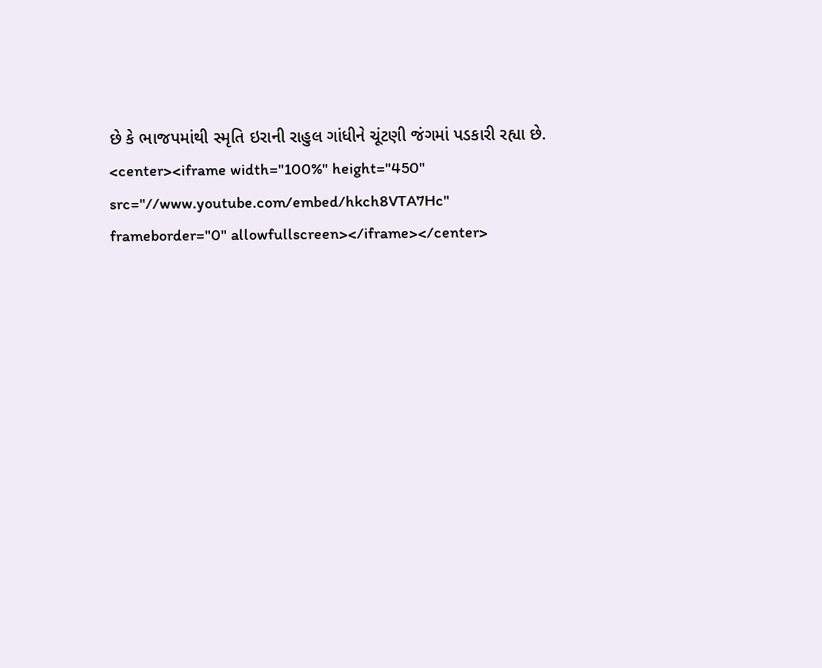છે કે ભાજપમાંથી સ્મૃતિ ઇરાની રાહુલ ગાંધીને ચૂંટણી જંગમાં પડકારી રહ્યા છે.
<center><iframe width="100%" height="450" src="//www.youtube.com/embed/hkch8VTA7Hc" frameborder="0" allowfullscreen></iframe></center>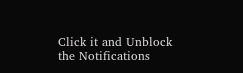Click it and Unblock the Notifications